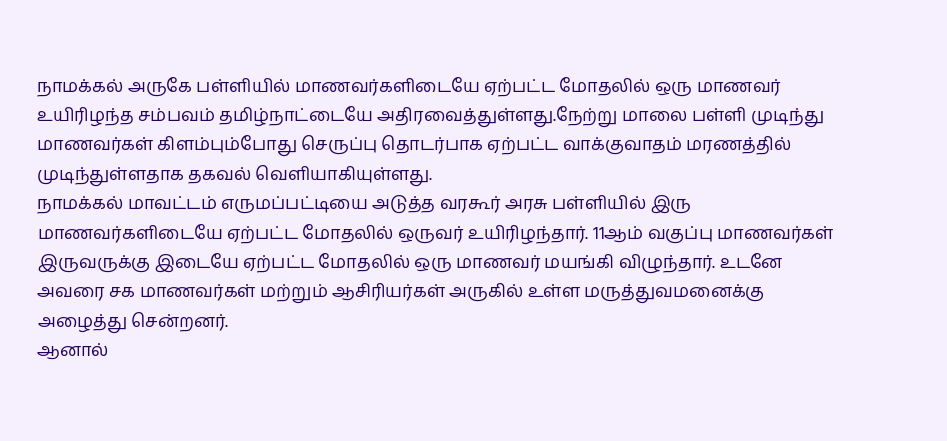நாமக்கல் அருகே பள்ளியில் மாணவர்களிடையே ஏற்பட்ட மோதலில் ஒரு மாணவர் உயிரிழந்த சம்பவம் தமிழ்நாட்டையே அதிரவைத்துள்ளது.நேற்று மாலை பள்ளி முடிந்து மாணவர்கள் கிளம்பும்போது செருப்பு தொடர்பாக ஏற்பட்ட வாக்குவாதம் மரணத்தில் முடிந்துள்ளதாக தகவல் வெளியாகியுள்ளது.
நாமக்கல் மாவட்டம் எருமப்பட்டியை அடுத்த வரகூர் அரசு பள்ளியில் இரு மாணவர்களிடையே ஏற்பட்ட மோதலில் ஒருவர் உயிரிழந்தார். 11ஆம் வகுப்பு மாணவர்கள் இருவருக்கு இடையே ஏற்பட்ட மோதலில் ஒரு மாணவர் மயங்கி விழுந்தார். உடனே அவரை சக மாணவர்கள் மற்றும் ஆசிரியர்கள் அருகில் உள்ள மருத்துவமனைக்கு அழைத்து சென்றனர்.
ஆனால்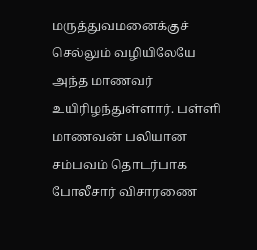மருத்துவமனைக்குச் செல்லும் வழியிலேயே அந்த மாணவர் உயிரிழந்துள்ளார். பள்ளி மாணவன் பலியான சம்பவம் தொடர்பாக போலீசார் விசாரணை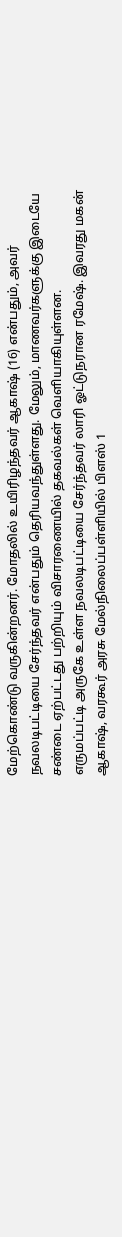மேற்கொண்டு வருகின்றனர். மோதலில் உயிரிழந்தவர் ஆகாஷ் (16) என்பதும், அவர் நவலடிபட்டியை சேர்ந்தவர் என்பதும் தெரியவந்துள்ளது. மேலும், மாணவர்களுக்கு இடையே சண்டை ஏற்பட்டது பற்றியும் விசாரணையில் தகவல்கள் வெளியாகியுள்ளன.
எருமப்பட்டி அருகே உள்ள நவலடிபட்டியை சேர்ந்தவர் லாரி ஓட்டுநரான ரமேஷ். இவரது மகன் ஆகாஷ், வரகூர் அரசு மேல்நிலைப்பள்ளியில் பிளஸ் 1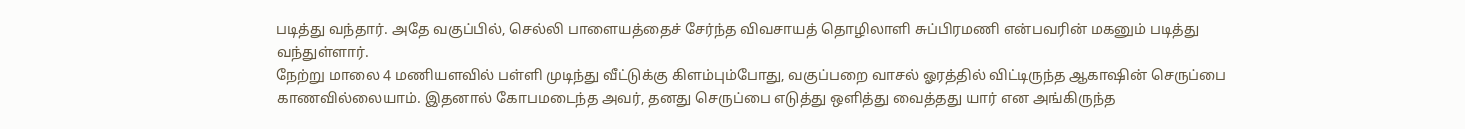படித்து வந்தார். அதே வகுப்பில், செல்லி பாளையத்தைச் சேர்ந்த விவசாயத் தொழிலாளி சுப்பிரமணி என்பவரின் மகனும் படித்து வந்துள்ளார்.
நேற்று மாலை 4 மணியளவில் பள்ளி முடிந்து வீட்டுக்கு கிளம்பும்போது, வகுப்பறை வாசல் ஓரத்தில் விட்டிருந்த ஆகாஷின் செருப்பை காணவில்லையாம். இதனால் கோபமடைந்த அவர், தனது செருப்பை எடுத்து ஒளித்து வைத்தது யார் என அங்கிருந்த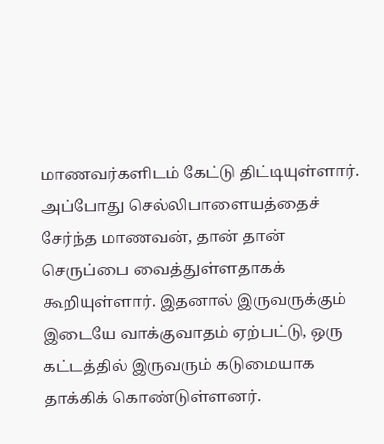மாணவர்களிடம் கேட்டு திட்டியுள்ளார்.
அப்போது செல்லிபாளையத்தைச் சேர்ந்த மாணவன், தான் தான் செருப்பை வைத்துள்ளதாகக் கூறியுள்ளார். இதனால் இருவருக்கும் இடையே வாக்குவாதம் ஏற்பட்டு, ஒரு கட்டத்தில் இருவரும் கடுமையாக தாக்கிக் கொண்டுள்ளனர்.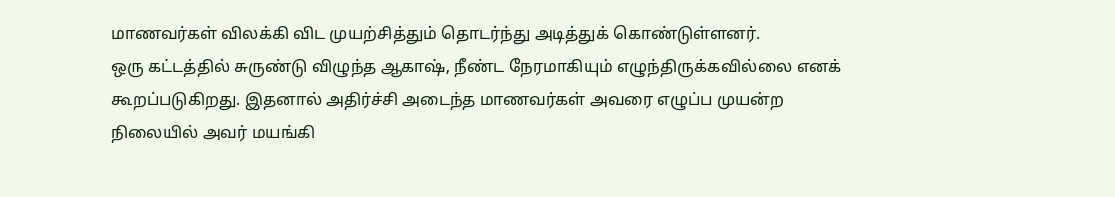மாணவர்கள் விலக்கி விட முயற்சித்தும் தொடர்ந்து அடித்துக் கொண்டுள்ளனர்.
ஒரு கட்டத்தில் சுருண்டு விழுந்த ஆகாஷ், நீண்ட நேரமாகியும் எழுந்திருக்கவில்லை எனக் கூறப்படுகிறது. இதனால் அதிர்ச்சி அடைந்த மாணவர்கள் அவரை எழுப்ப முயன்ற நிலையில் அவர் மயங்கி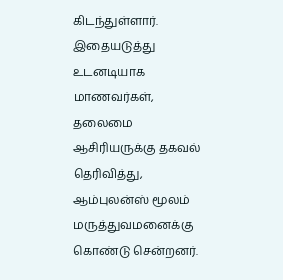கிடந்துள்ளார். இதையடுத்து உடனடியாக மாணவர்கள், தலைமை ஆசிரியருக்கு தகவல் தெரிவித்து, ஆம்புலன்ஸ் மூலம் மருத்துவமனைக்கு கொண்டு சென்றனர்.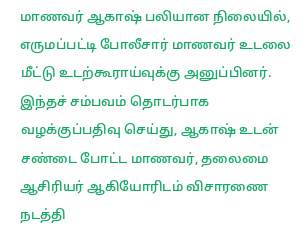மாணவர் ஆகாஷ் பலியான நிலையில், எருமப்பட்டி போலீசார் மாணவர் உடலை மீட்டு உடற்கூராய்வுக்கு அனுப்பினர். இந்தச் சம்பவம் தொடர்பாக வழக்குப்பதிவு செய்து, ஆகாஷ் உடன் சண்டை போட்ட மாணவர், தலைமை ஆசிரியர் ஆகியோரிடம் விசாரணை நடத்தி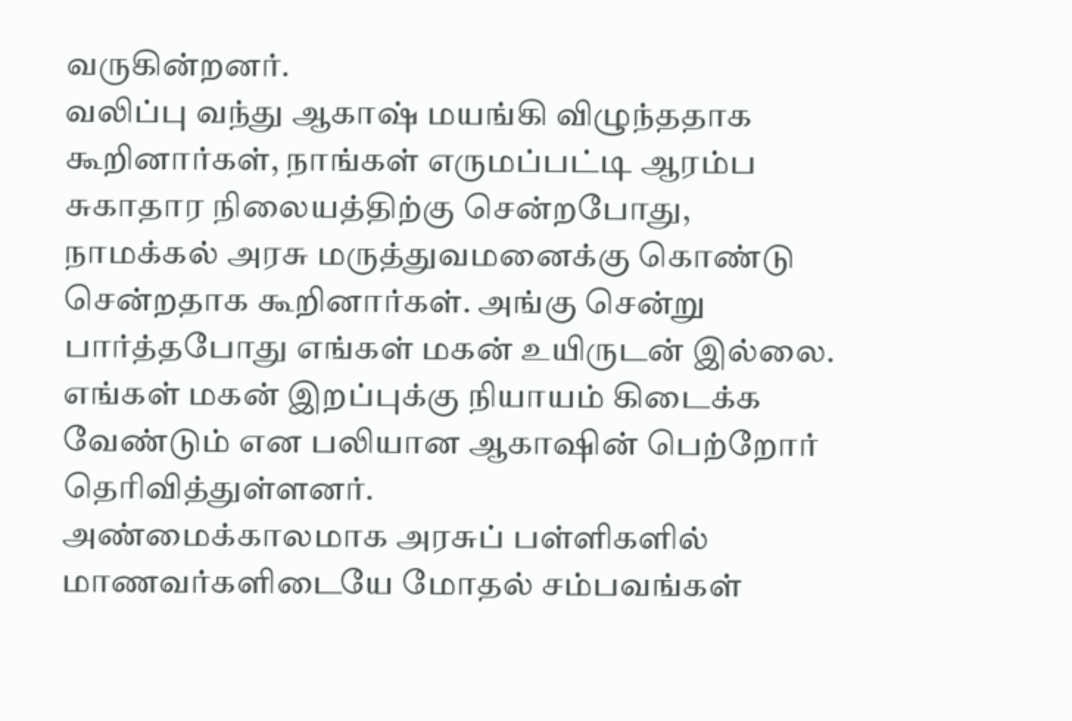வருகின்றனர்.
வலிப்பு வந்து ஆகாஷ் மயங்கி விழுந்ததாக கூறினார்கள், நாங்கள் எருமப்பட்டி ஆரம்ப சுகாதார நிலையத்திற்கு சென்றபோது, நாமக்கல் அரசு மருத்துவமனைக்கு கொண்டு சென்றதாக கூறினார்கள். அங்கு சென்று பார்த்தபோது எங்கள் மகன் உயிருடன் இல்லை. எங்கள் மகன் இறப்புக்கு நியாயம் கிடைக்க வேண்டும் என பலியான ஆகாஷின் பெற்றோர் தெரிவித்துள்ளனர்.
அண்மைக்காலமாக அரசுப் பள்ளிகளில் மாணவர்களிடையே மோதல் சம்பவங்கள்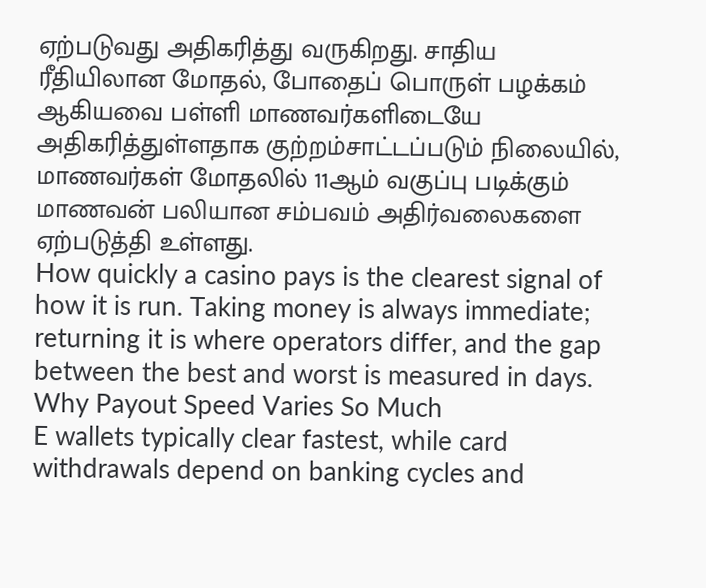ஏற்படுவது அதிகரித்து வருகிறது. சாதிய ரீதியிலான மோதல், போதைப் பொருள் பழக்கம் ஆகியவை பள்ளி மாணவர்களிடையே அதிகரித்துள்ளதாக குற்றம்சாட்டப்படும் நிலையில், மாணவர்கள் மோதலில் 11ஆம் வகுப்பு படிக்கும் மாணவன் பலியான சம்பவம் அதிர்வலைகளை ஏற்படுத்தி உள்ளது.
How quickly a casino pays is the clearest signal of how it is run. Taking money is always immediate; returning it is where operators differ, and the gap between the best and worst is measured in days.
Why Payout Speed Varies So Much
E wallets typically clear fastest, while card withdrawals depend on banking cycles and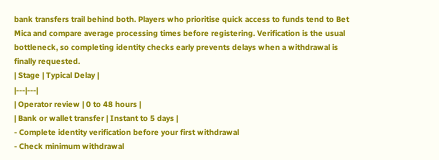bank transfers trail behind both. Players who prioritise quick access to funds tend to Bet Mica and compare average processing times before registering. Verification is the usual bottleneck, so completing identity checks early prevents delays when a withdrawal is finally requested.
| Stage | Typical Delay |
|---|---|
| Operator review | 0 to 48 hours |
| Bank or wallet transfer | Instant to 5 days |
- Complete identity verification before your first withdrawal
- Check minimum withdrawal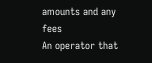amounts and any fees
An operator that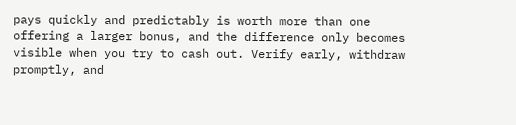pays quickly and predictably is worth more than one offering a larger bonus, and the difference only becomes visible when you try to cash out. Verify early, withdraw promptly, and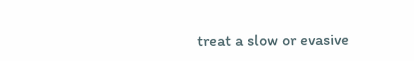treat a slow or evasive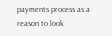payments process as a reason to look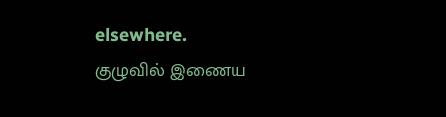elsewhere.
குழுவில் இணைய